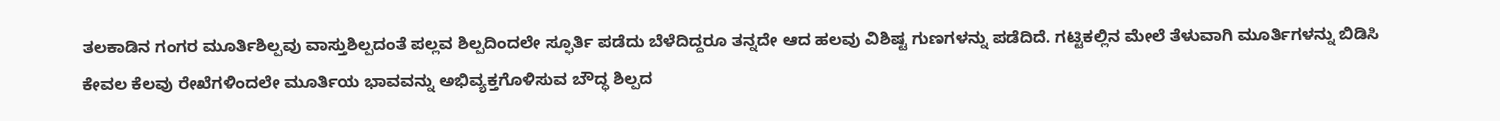ತಲಕಾಡಿನ ಗಂಗರ ಮೂರ್ತಿಶಿಲ್ಪವು ವಾಸ್ತುಶಿಲ್ಪದಂತೆ ಪಲ್ಲವ ಶಿಲ್ಪದಿಂದಲೇ ಸ್ಫೂರ್ತಿ ಪಡೆದು ಬೆಳೆದಿದ್ದರೂ ತನ್ನದೇ ಆದ ಹಲವು ವಿಶಿಷ್ಟ ಗುಣಗಳನ್ನು ಪಡೆದಿದೆ. ಗಟ್ಟಿಕಲ್ಲಿನ ಮೇಲೆ ತೆಳುವಾಗಿ ಮೂರ್ತಿಗಳನ್ನು ಬಿಡಿಸಿ ಕೇವಲ ಕೆಲವು ರೇಖೆಗಳಿಂದಲೇ ಮೂರ್ತಿಯ ಭಾವವನ್ನು ಅಭಿವ್ಯಕ್ತಗೊಳಿಸುವ ಬೌದ್ಧ ಶಿಲ್ಪದ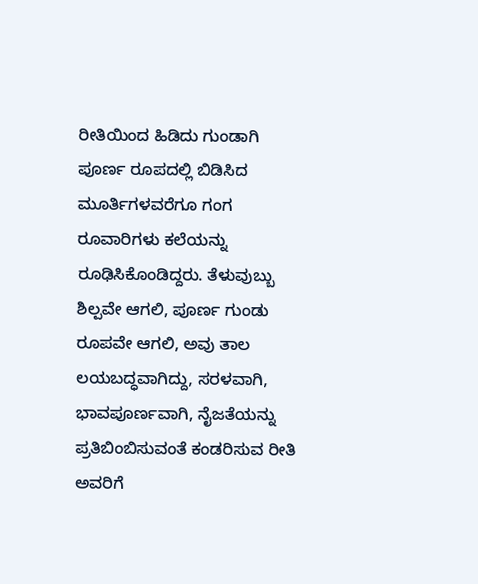ರೀತಿಯಿಂದ ಹಿಡಿದು ಗುಂಡಾಗಿ ಪೂರ್ಣ ರೂಪದಲ್ಲಿ ಬಿಡಿಸಿದ ಮೂರ್ತಿಗಳವರೆಗೂ ಗಂಗ ರೂವಾರಿಗಳು ಕಲೆಯನ್ನು ರೂಢಿಸಿಕೊಂಡಿದ್ದರು. ತೆಳುವುಬ್ಬು ಶಿಲ್ಪವೇ ಆಗಲಿ, ಪೂರ್ಣ ಗುಂಡು ರೂಪವೇ ಆಗಲಿ, ಅವು ತಾಲ ಲಯಬದ್ಧವಾಗಿದ್ದು, ಸರಳವಾಗಿ, ಭಾವಪೂರ್ಣವಾಗಿ, ನೈಜತೆಯನ್ನು ಪ್ರತಿಬಿಂಬಿಸುವಂತೆ ಕಂಡರಿಸುವ ರೀತಿ ಅವರಿಗೆ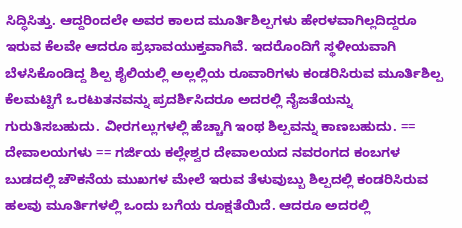ಸಿದ್ಧಿಸಿತ್ತು. ಆದ್ದರಿಂದಲೇ ಅವರ ಕಾಲದ ಮೂರ್ತಿಶಿಲ್ಪಗಳು ಹೇರಳವಾಗಿಲ್ಲದಿದ್ದರೂ ಇರುವ ಕೆಲವೇ ಆದರೂ ಪ್ರಭಾವಯುಕ್ತವಾಗಿವೆ. ಇದರೊಂದಿಗೆ ಸ್ಥಳೀಯವಾಗಿ ಬೆಳಸಿಕೊಂಡಿದ್ದ ಶಿಲ್ಪ ಶೈಲಿಯಲ್ಲಿ ಅಲ್ಲಲ್ಲಿಯ ರೂವಾರಿಗಳು ಕಂಡರಿಸಿರುವ ಮೂರ್ತಿಶಿಲ್ಪ ಕೆಲಮಟ್ಟಿಗೆ ಒರಟುತನವನ್ನು ಪ್ರದರ್ಶಿಸಿದರೂ ಅದರಲ್ಲಿ ನೈಜತೆಯನ್ನು ಗುರುತಿಸಬಹುದು. ವೀರಗಲ್ಲುಗಳಲ್ಲಿ ಹೆಚ್ಚಾಗಿ ಇಂಥ ಶಿಲ್ಪವನ್ನು ಕಾಣಬಹುದು. == ದೇವಾಲಯಗಳು == ಗರ್ಜಿಯ ಕಲ್ಲೇಶ್ವರ ದೇವಾಲಯದ ನವರಂಗದ ಕಂಬಗಳ ಬುಡದಲ್ಲಿ ಚೌಕನೆಯ ಮುಖಗಳ ಮೇಲೆ ಇರುವ ತೆಳುವುಬ್ಬು ಶಿಲ್ಪದಲ್ಲಿ ಕಂಡರಿಸಿರುವ ಹಲವು ಮೂರ್ತಿಗಳಲ್ಲಿ ಒಂದು ಬಗೆಯ ರೂಕ್ಷತೆಯಿದೆ. ಆದರೂ ಅದರಲ್ಲಿ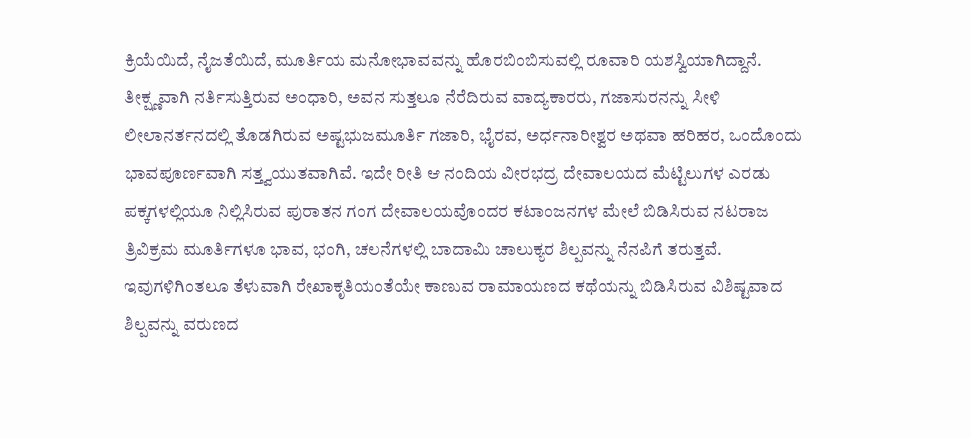ಕ್ರಿಯೆಯಿದೆ, ನೈಜತೆಯಿದೆ, ಮೂರ್ತಿಯ ಮನೋಭಾವವನ್ನು ಹೊರಬಿಂಬಿಸುವಲ್ಲಿ ರೂವಾರಿ ಯಶಸ್ವಿಯಾಗಿದ್ದಾನೆ. ತೀಕ್ಷ್ಣವಾಗಿ ನರ್ತಿಸುತ್ತಿರುವ ಅಂಧಾರಿ, ಅವನ ಸುತ್ತಲೂ ನೆರೆದಿರುವ ವಾದ್ಯಕಾರರು, ಗಜಾಸುರನನ್ನು ಸೀಳಿ ಲೀಲಾನರ್ತನದಲ್ಲಿ ತೊಡಗಿರುವ ಅಷ್ಟಭುಜಮೂರ್ತಿ ಗಜಾರಿ, ಭೈರವ, ಅರ್ಧನಾರೀಶ್ವರ ಅಥವಾ ಹರಿಹರ, ಒಂದೊಂದು ಭಾವಪೂರ್ಣವಾಗಿ ಸತ್ತ್ವಯುತವಾಗಿವೆ. ಇದೇ ರೀತಿ ಆ ನಂದಿಯ ವೀರಭದ್ರ ದೇವಾಲಯದ ಮೆಟ್ಟಿಲುಗಳ ಎರಡು ಪಕ್ಕಗಳಲ್ಲಿಯೂ ನಿಲ್ಲಿಸಿರುವ ಪುರಾತನ ಗಂಗ ದೇವಾಲಯವೊಂದರ ಕಟಾಂಜನಗಳ ಮೇಲೆ ಬಿಡಿಸಿರುವ ನಟರಾಜ ತ್ರಿವಿಕ್ರಮ ಮೂರ್ತಿಗಳೂ ಭಾವ, ಭಂಗಿ, ಚಲನೆಗಳಲ್ಲಿ ಬಾದಾಮಿ ಚಾಲುಕ್ಯರ ಶಿಲ್ಪವನ್ನು ನೆನಪಿಗೆ ತರುತ್ತವೆ. ಇವುಗಳಿಗಿಂತಲೂ ತೆಳುವಾಗಿ ರೇಖಾಕೃತಿಯಂತೆಯೇ ಕಾಣುವ ರಾಮಾಯಣದ ಕಥೆಯನ್ನು ಬಿಡಿಸಿರುವ ವಿಶಿಷ್ಟವಾದ ಶಿಲ್ಪವನ್ನು ವರುಣದ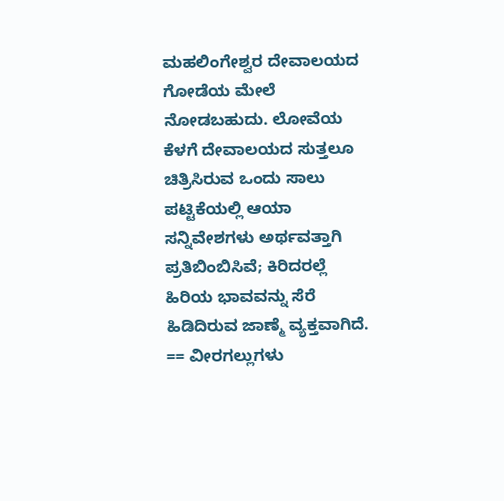ಮಹಲಿಂಗೇಶ್ವರ ದೇವಾಲಯದ ಗೋಡೆಯ ಮೇಲೆ ನೋಡಬಹುದು. ಲೋವೆಯ ಕೆಳಗೆ ದೇವಾಲಯದ ಸುತ್ತಲೂ ಚಿತ್ರಿಸಿರುವ ಒಂದು ಸಾಲು ಪಟ್ಟಿಕೆಯಲ್ಲಿ ಆಯಾ ಸನ್ನಿವೇಶಗಳು ಅರ್ಥವತ್ತಾಗಿ ಪ್ರತಿಬಿಂಬಿಸಿವೆ; ಕಿರಿದರಲ್ಲೆ ಹಿರಿಯ ಭಾವವನ್ನು ಸೆರೆ ಹಿಡಿದಿರುವ ಜಾಣ್ಮೆ ವ್ಯಕ್ತವಾಗಿದೆ. == ವೀರಗಲ್ಲುಗಳು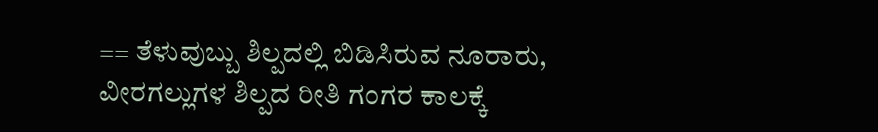== ತೆಳುವುಬ್ಬು ಶಿಲ್ಪದಲ್ಲಿ ಬಿಡಿಸಿರುವ ನೂರಾರು, ವೀರಗಲ್ಲುಗಳ ಶಿಲ್ಪದ ರೀತಿ ಗಂಗರ ಕಾಲಕ್ಕೆ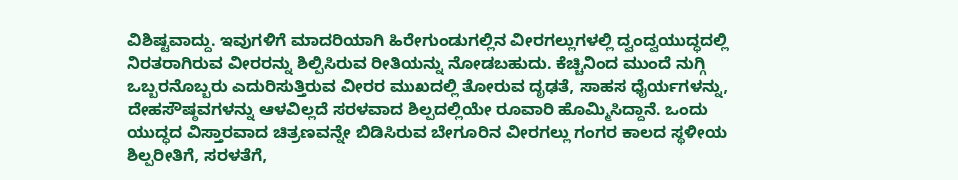ವಿಶಿಷ್ಟವಾದ್ದು. ಇವುಗಳಿಗೆ ಮಾದರಿಯಾಗಿ ಹಿರೇಗುಂಡುಗಲ್ಲಿನ ವೀರಗಲ್ಲುಗಳಲ್ಲಿ ದ್ವಂದ್ವಯುದ್ಧದಲ್ಲಿ ನಿರತರಾಗಿರುವ ವೀರರನ್ನು ಶಿಲ್ಪಿಸಿರುವ ರೀತಿಯನ್ನು ನೋಡಬಹುದು. ಕೆಚ್ಚಿನಿಂದ ಮುಂದೆ ನುಗ್ಗಿ ಒಬ್ಬರನೊಬ್ಬರು ಎದುರಿಸುತ್ತಿರುವ ವೀರರ ಮುಖದಲ್ಲಿ ತೋರುವ ದೃಢತೆ, ಸಾಹಸ ಧೈರ್ಯಗಳನ್ನು, ದೇಹಸೌಷ್ಠವಗಳನ್ನು ಆಳವಿಲ್ಲದೆ ಸರಳವಾದ ಶಿಲ್ಪದಲ್ಲಿಯೇ ರೂವಾರಿ ಹೊಮ್ಮಿಸಿದ್ದಾನೆ. ಒಂದು ಯುದ್ಧದ ವಿಸ್ತಾರವಾದ ಚಿತ್ರಣವನ್ನೇ ಬಿಡಿಸಿರುವ ಬೇಗೂರಿನ ವೀರಗಲ್ಲು ಗಂಗರ ಕಾಲದ ಸ್ಥಳೀಯ ಶಿಲ್ಪರೀತಿಗೆ, ಸರಳತೆಗೆ,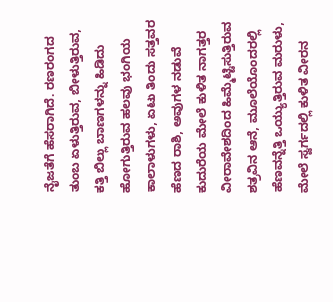ನೈಜತೆಗೆ ಹೆಸರಾಗಿದೆ. ರಣರಂಗದ ತುಂಬ ಏಳುತ್ತಿರುವ, ಬೀಳುತ್ತಿರುವ, ಕತ್ತಿ ಬಿಲ್ಲು ಬಾಣಗಳನ್ನು ಹಿಡಿದು ಹೋಗುತ್ತಿರುವ ಹಲವು ಭಂಗಿಯ ಕಾಲಾಳುಗಳು, ಏಟು ತಿಂದು ಸತ್ತವರ ಹೆಣದ ರಾಶಿ, ಅವುಗಳ ನಡುವೆ ಕುದುರೆಯ ಮೇಲೆ ಕುಳಿತ ನಾಗತ್ತರ ವೀರಾವೇಶದಿಂದ ಹಿಮ್ಮೆಟ್ಟಿಸುತ್ತಿರುವ ಶತ್ರವಿನ ಆನೆ, ಮೂಲೆಯೊಂದರಲ್ಲಿ ಹೆಣವನ್ನೆತ್ತಿ ಒಯ್ಯುತ್ತಿರುವ ಮರುಳು, ಮೇಲೆ ಸ್ವರ್ಗದಲ್ಲಿ ಕುಳಿತ ವೀರನ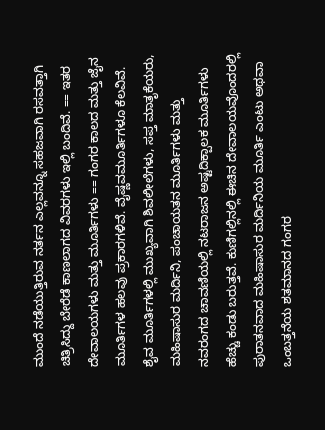ಮುಂದೆ ನಡೆಯುತ್ತಿರುವ ನರ್ತನ ಎಲ್ಲವನ್ನೂ ಸಹಜವಾಗಿ ರಸವತ್ತಾಗಿ ಚಿತ್ರಿಸಿದ್ದು ಬೇರೆಡೆ ಕಾಣಲಾಗದ ವಿವರಗಳು ಇಲ್ಲಿ ಬಂದಿವೆ. == ಇತರ ದೇವಾಲಯಗಳು ಮತ್ತು ಮೂರ್ತಿಗಳು == ಗಂಗರ ಕಾಲದ ಮತ್ತು ಜೈನ ಮೂರ್ತಿಗಳ ಹಲವು ಪ್ರಕಾರಗಳಿವೆ. ವೈಷ್ಣವಮೂರ್ತಿಗಳೂ ಕೆಲವಿವೆ. ಶೈವ ಮೂರ್ತಿಗಳಲ್ಲಿ ಮುಖ್ಯವಾಗಿ ಶಿವಲೀಲೆಗಳು, ಸಪ್ತ ಮಾತೃಕೆಯರು, ಮಹಿಷಾಸುರ ಮರ್ದಿನಿ, ಪಂಚಾಯತನ ಮೂರ್ತಿಗಳು ಮತ್ತು ನವರಂಗದ ಚಾವಣಿಯಲ್ಲಿ ನಟರಾಜನ ಅಷ್ಟದಿಕ್ಪಾಲಕ ಮೂರ್ತಿಗಳು ಹೆಚ್ಚು ಕಂಡು ಬರುತ್ತವೆ. ಕುಣಿಗಲ್ಲಿನಲ್ಲಿ ಈಚಿನ ದೇವಾಲಯವೊಂದರಲ್ಲಿ ಪುರಾತನವಾದ ಮಹಿಷಾಸುರ ಮರ್ದಿನಿಯ ಮೂರ್ತಿ ಎಂಟು ಅಥವಾ ಒಂಬತ್ತನೆಯ ಶತಮಾನದ ಗಂಗರ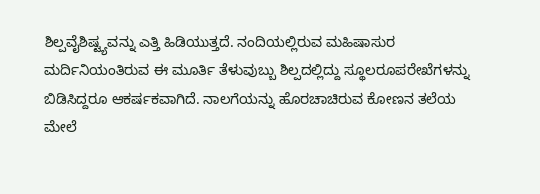ಶಿಲ್ಪವೈಶಿಷ್ಟ್ಯವನ್ನು ಎತ್ತಿ ಹಿಡಿಯುತ್ತದೆ. ನಂದಿಯಲ್ಲಿರುವ ಮಹಿಷಾಸುರ ಮರ್ದಿನಿಯಂತಿರುವ ಈ ಮೂರ್ತಿ ತೆಳುವುಬ್ಬು ಶಿಲ್ಪದಲ್ಲಿದ್ದು ಸ್ಥೂಲರೂಪರೇಖೆಗಳನ್ನು ಬಿಡಿಸಿದ್ದರೂ ಆಕರ್ಷಕವಾಗಿದೆ. ನಾಲಗೆಯನ್ನು ಹೊರಚಾಚಿರುವ ಕೋಣನ ತಲೆಯ ಮೇಲೆ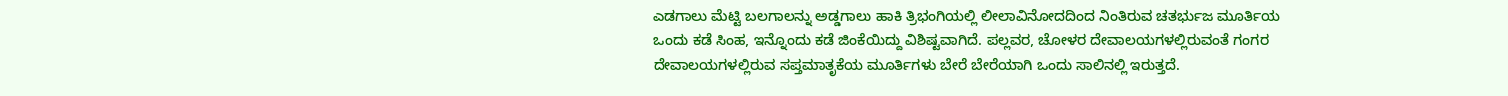ಎಡಗಾಲು ಮೆಟ್ಟಿ ಬಲಗಾಲನ್ನು ಅಡ್ಡಗಾಲು ಹಾಕಿ ತ್ರಿಭಂಗಿಯಲ್ಲಿ ಲೀಲಾವಿನೋದದಿಂದ ನಿಂತಿರುವ ಚತರ್ಭುಜ ಮೂರ್ತಿಯ ಒಂದು ಕಡೆ ಸಿಂಹ, ಇನ್ನೊಂದು ಕಡೆ ಜಿಂಕೆಯಿದ್ದು ವಿಶಿಷ್ಟವಾಗಿದೆ. ಪಲ್ಲವರ, ಚೋಳರ ದೇವಾಲಯಗಳಲ್ಲಿರುವಂತೆ ಗಂಗರ ದೇವಾಲಯಗಳಲ್ಲಿರುವ ಸಪ್ತಮಾತೃಕೆಯ ಮೂರ್ತಿಗಳು ಬೇರೆ ಬೇರೆಯಾಗಿ ಒಂದು ಸಾಲಿನಲ್ಲಿ ಇರುತ್ತದೆ.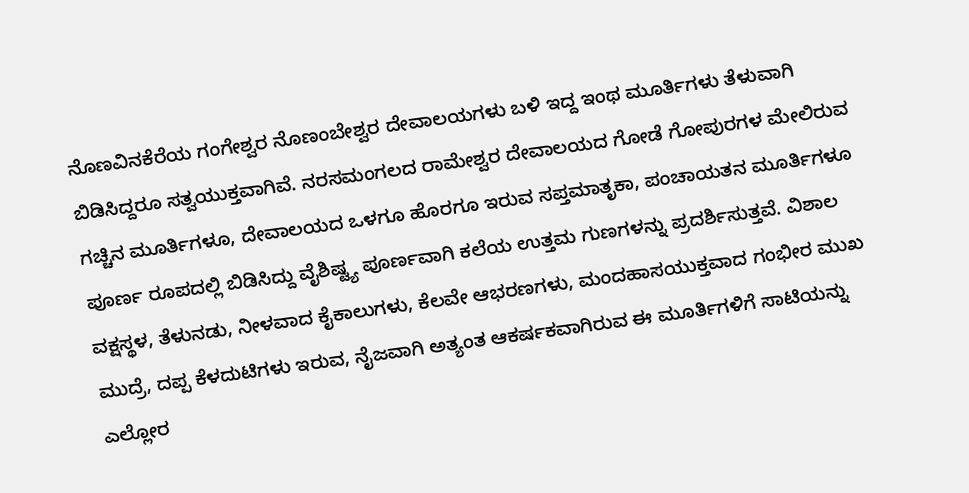ನೊಣವಿನಕೆರೆಯ ಗಂಗೇಶ್ವರ ನೊಣಂಬೇಶ್ವರ ದೇವಾಲಯಗಳು ಬಳಿ ಇದ್ದ ಇಂಥ ಮೂರ್ತಿಗಳು ತೆಳುವಾಗಿ ಬಿಡಿಸಿದ್ದರೂ ಸತ್ವಯುಕ್ತವಾಗಿವೆ. ನರಸಮಂಗಲದ ರಾಮೇಶ್ವರ ದೇವಾಲಯದ ಗೋಡೆ ಗೋಪುರಗಳ ಮೇಲಿರುವ ಗಚ್ಚಿನ ಮೂರ್ತಿಗಳೂ, ದೇವಾಲಯದ ಒಳಗೂ ಹೊರಗೂ ಇರುವ ಸಪ್ತಮಾತೃಕಾ, ಪಂಚಾಯತನ ಮೂರ್ತಿಗಳೂ ಪೂರ್ಣ ರೂಪದಲ್ಲಿ ಬಿಡಿಸಿದ್ದು ವೈಶಿಷ್ಟ್ಯ ಪೂರ್ಣವಾಗಿ ಕಲೆಯ ಉತ್ತಮ ಗುಣಗಳನ್ನು ಪ್ರದರ್ಶಿಸುತ್ತವೆ. ವಿಶಾಲ ವಕ್ಷಸ್ಥಳ, ತೆಳುನಡು, ನೀಳವಾದ ಕೈಕಾಲುಗಳು, ಕೆಲವೇ ಆಭರಣಗಳು, ಮಂದಹಾಸಯುಕ್ತವಾದ ಗಂಭೀರ ಮುಖ ಮುದ್ರೆ, ದಪ್ಪ ಕೆಳದುಟಿಗಳು ಇರುವ, ನೈಜವಾಗಿ ಅತ್ಯಂತ ಆಕರ್ಷಕವಾಗಿರುವ ಈ ಮೂರ್ತಿಗಳಿಗೆ ಸಾಟಿಯನ್ನು ಎಲ್ಲೋರ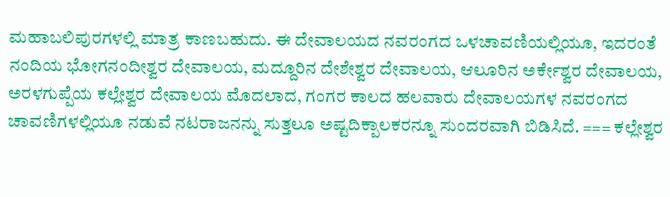ಮಹಾಬಲಿಪುರಗಳಲ್ಲಿ ಮಾತ್ರ ಕಾಣಬಹುದು. ಈ ದೇವಾಲಯದ ನವರಂಗದ ಒಳಚಾವಣಿಯಲ್ಲಿಯೂ, ಇದರಂತೆ ನಂದಿಯ ಭೋಗನಂದೀಶ್ವರ ದೇವಾಲಯ, ಮದ್ದೂರಿನ ದೇಶೇಶ್ವರ ದೇವಾಲಯ, ಆಲೂರಿನ ಅರ್ಕೇಶ್ವರ ದೇವಾಲಯ, ಅರಳಗುಪ್ಪೆಯ ಕಲ್ಲೇಶ್ವರ ದೇವಾಲಯ ಮೊದಲಾದ, ಗಂಗರ ಕಾಲದ ಹಲವಾರು ದೇವಾಲಯಗಳ ನವರಂಗದ ಚಾವಣಿಗಳಲ್ಲಿಯೂ ನಡುವೆ ನಟರಾಜನನ್ನು ಸುತ್ತಲೂ ಅಷ್ಟದಿಕ್ಪಾಲಕರನ್ನೂ ಸುಂದರವಾಗಿ ಬಿಡಿಸಿದೆ. === ಕಲ್ಲೇಶ್ವರ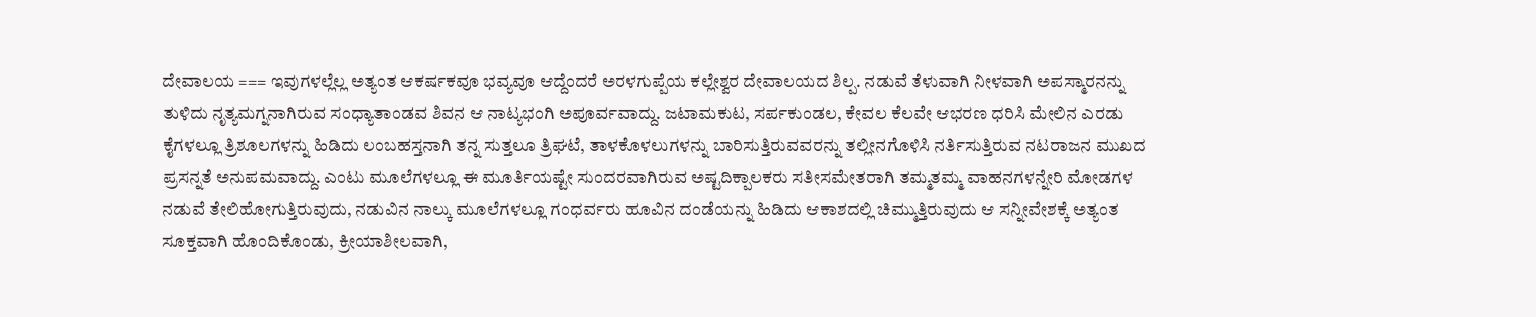ದೇವಾಲಯ === ಇವುಗಳಲ್ಲೆಲ್ಲ ಅತ್ಯಂತ ಆಕರ್ಷಕವೂ ಭವ್ಯವೂ ಆದ್ದೆಂದರೆ ಅರಳಗುಪ್ಪೆಯ ಕಲ್ಲೇಶ್ವರ ದೇವಾಲಯದ ಶಿಲ್ಪ. ನಡುವೆ ತೆಳುವಾಗಿ ನೀಳವಾಗಿ ಅಪಸ್ಮಾರನನ್ನು ತುಳಿದು ನೃತ್ಯಮಗ್ನನಾಗಿರುವ ಸಂಧ್ಯಾತಾಂಡವ ಶಿವನ ಆ ನಾಟ್ಯಭಂಗಿ ಅಪೂರ್ವವಾದ್ದು. ಜಟಾಮಕುಟ, ಸರ್ಪಕುಂಡಲ, ಕೇವಲ ಕೆಲವೇ ಆಭರಣ ಧರಿಸಿ ಮೇಲಿನ ಎರಡು ಕೈಗಳಲ್ಲೂ ತ್ರಿಶೂಲಗಳನ್ನು ಹಿಡಿದು ಲಂಬಹಸ್ತನಾಗಿ ತನ್ನ ಸುತ್ತಲೂ ತ್ರಿಘಟೆ, ತಾಳಕೊಳಲುಗಳನ್ನು ಬಾರಿಸುತ್ತಿರುವವರನ್ನು ತಲ್ಲೀನಗೊಳಿಸಿ ನರ್ತಿಸುತ್ತಿರುವ ನಟರಾಜನ ಮುಖದ ಪ್ರಸನ್ನತೆ ಅನುಪಮವಾದ್ದು. ಎಂಟು ಮೂಲೆಗಳಲ್ಲೂ ಈ ಮೂರ್ತಿಯಷ್ಟೇ ಸುಂದರವಾಗಿರುವ ಅಷ್ಟದಿಕ್ಪಾಲಕರು ಸತೀಸಮೇತರಾಗಿ ತಮ್ಮತಮ್ಮ ವಾಹನಗಳನ್ನೇರಿ ಮೋಡಗಳ ನಡುವೆ ತೇಲಿಹೋಗುತ್ತಿರುವುದು, ನಡುವಿನ ನಾಲ್ಕು ಮೂಲೆಗಳಲ್ಲೂ ಗಂಧರ್ವರು ಹೂವಿನ ದಂಡೆಯನ್ನು ಹಿಡಿದು ಆಕಾಶದಲ್ಲಿ ಚಿಮ್ಮುತ್ತಿರುವುದು ಆ ಸನ್ನೀವೇಶಕ್ಕೆ ಅತ್ಯಂತ ಸೂಕ್ತವಾಗಿ ಹೊಂದಿಕೊಂಡು, ಕ್ರೀಯಾಶೀಲವಾಗಿ,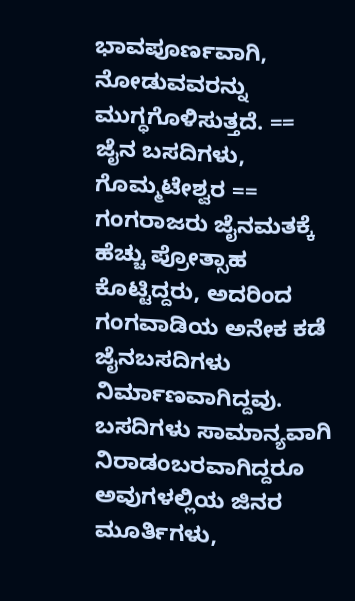ಭಾವಪೂರ್ಣವಾಗಿ, ನೋಡುವವರನ್ನು ಮುಗ್ಧಗೊಳಿಸುತ್ತದೆ. == ಜೈನ ಬಸದಿಗಳು, ಗೊಮ್ಮಟೇಶ್ವರ == ಗಂಗರಾಜರು ಜೈನಮತಕ್ಕೆ ಹೆಚ್ಚು ಪ್ರೋತ್ಸಾಹ ಕೊಟ್ಟಿದ್ದರು, ಅದರಿಂದ ಗಂಗವಾಡಿಯ ಅನೇಕ ಕಡೆ ಜೈನಬಸದಿಗಳು ನಿರ್ಮಾಣವಾಗಿದ್ದವು. ಬಸದಿಗಳು ಸಾಮಾನ್ಯವಾಗಿ ನಿರಾಡಂಬರವಾಗಿದ್ದರೂ ಅವುಗಳಲ್ಲಿಯ ಜಿನರ ಮೂರ್ತಿಗಳು,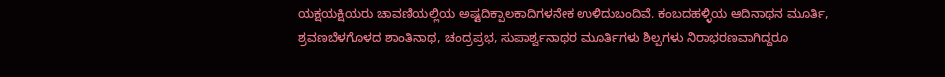ಯಕ್ಷಯಕ್ಷಿಯರು ಚಾವಣಿಯಲ್ಲಿಯ ಅಷ್ಟದಿಕ್ಪಾಲಕಾದಿಗಳನೇಕ ಉಳಿದುಬಂದಿವೆ. ಕಂಬದಹಳ್ಳಿಯ ಆದಿನಾಥನ ಮೂರ್ತಿ, ಶ್ರವಣಬೆಳಗೊಳದ ಶಾಂತಿನಾಥ, ಚಂದ್ರಪ್ರಭ, ಸುಪಾರ್ಶ್ವನಾಥರ ಮೂರ್ತಿಗಳು ಶಿಲ್ಪಗಳು ನಿರಾಭರಣವಾಗಿದ್ದರೂ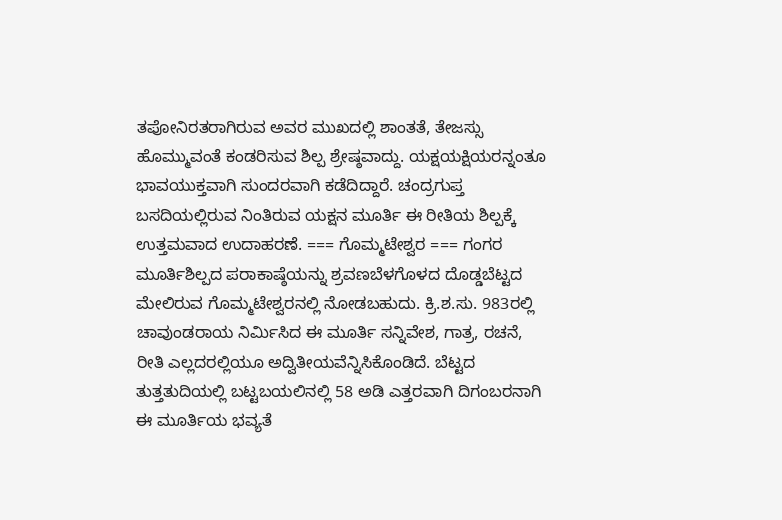ತಪೋನಿರತರಾಗಿರುವ ಅವರ ಮುಖದಲ್ಲಿ ಶಾಂತತೆ, ತೇಜಸ್ಸು ಹೊಮ್ಮುವಂತೆ ಕಂಡರಿಸುವ ಶಿಲ್ಪ ಶ್ರೇಷ್ಠವಾದ್ದು. ಯಕ್ಷಯಕ್ಷಿಯರನ್ನಂತೂ ಭಾವಯುಕ್ತವಾಗಿ ಸುಂದರವಾಗಿ ಕಡೆದಿದ್ದಾರೆ. ಚಂದ್ರಗುಪ್ತ ಬಸದಿಯಲ್ಲಿರುವ ನಿಂತಿರುವ ಯಕ್ಷನ ಮೂರ್ತಿ ಈ ರೀತಿಯ ಶಿಲ್ಪಕ್ಕೆ ಉತ್ತಮವಾದ ಉದಾಹರಣೆ. === ಗೊಮ್ಮಟೇಶ್ವರ === ಗಂಗರ ಮೂರ್ತಿಶಿಲ್ಪದ ಪರಾಕಾಷ್ಠೆಯನ್ನು ಶ್ರವಣಬೆಳಗೊಳದ ದೊಡ್ಡಬೆಟ್ಟದ ಮೇಲಿರುವ ಗೊಮ್ಮಟೇಶ್ವರನಲ್ಲಿ ನೋಡಬಹುದು. ಕ್ರಿ.ಶ.ಸು. 983ರಲ್ಲಿ ಚಾವುಂಡರಾಯ ನಿರ್ಮಿಸಿದ ಈ ಮೂರ್ತಿ ಸನ್ನಿವೇಶ, ಗಾತ್ರ, ರಚನೆ, ರೀತಿ ಎಲ್ಲದರಲ್ಲಿಯೂ ಅದ್ವಿತೀಯವೆನ್ನಿಸಿಕೊಂಡಿದೆ. ಬೆಟ್ಟದ ತುತ್ತತುದಿಯಲ್ಲಿ ಬಟ್ಟಬಯಲಿನಲ್ಲಿ 58 ಅಡಿ ಎತ್ತರವಾಗಿ ದಿಗಂಬರನಾಗಿ ಈ ಮೂರ್ತಿಯ ಭವ್ಯತೆ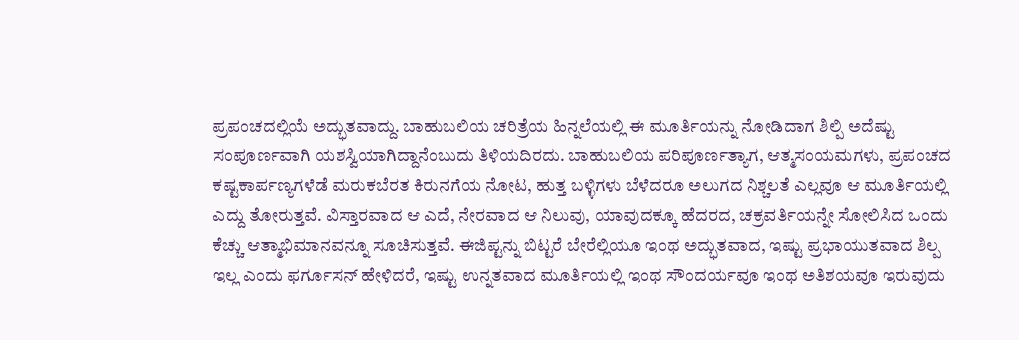ಪ್ರಪಂಚದಲ್ಲಿಯೆ ಅದ್ಭುತವಾದ್ದು. ಬಾಹುಬಲಿಯ ಚರಿತ್ರೆಯ ಹಿನ್ನಲೆಯಲ್ಲಿ ಈ ಮೂರ್ತಿಯನ್ನು ನೋಡಿದಾಗ ಶಿಲ್ಪಿ ಅದೆಷ್ಟು ಸಂಪೂರ್ಣವಾಗಿ ಯಶಸ್ವಿಯಾಗಿದ್ದಾನೆಂಬುದು ತಿಳಿಯದಿರದು. ಬಾಹುಬಲಿಯ ಪರಿಪೂರ್ಣತ್ಯಾಗ, ಆತ್ಮಸಂಯಮಗಳು, ಪ್ರಪಂಚದ ಕಷ್ಟಕಾರ್ಪಣ್ಯಗಳೆಡೆ ಮರುಕಬೆರತ ಕಿರುನಗೆಯ ನೋಟ, ಹುತ್ತ ಬಳ್ಳಿಗಳು ಬೆಳೆದರೂ ಅಲುಗದ ನಿಶ್ಚಲತೆ ಎಲ್ಲವೂ ಆ ಮೂರ್ತಿಯಲ್ಲಿ ಎದ್ದು ತೋರುತ್ತವೆ. ವಿಸ್ತಾರವಾದ ಆ ಎದೆ, ನೇರವಾದ ಆ ನಿಲುವು, ಯಾವುದಕ್ಕೂ ಹೆದರದ, ಚಕ್ರವರ್ತಿಯನ್ನೇ ಸೋಲಿಸಿದ ಒಂದು ಕೆಚ್ಚು ಆತ್ಮಾಭಿಮಾನವನ್ನೂ ಸೂಚಿಸುತ್ತವೆ. ಈಜಿಪ್ಟನ್ನು ಬಿಟ್ಟರೆ ಬೇರೆಲ್ಲಿಯೂ ಇಂಥ ಅದ್ಭುತವಾದ, ಇಷ್ಟು ಪ್ರಭಾಯುತವಾದ ಶಿಲ್ಪ ಇಲ್ಲ ಎಂದು ಫರ್ಗೂಸನ್ ಹೇಳಿದರೆ, ಇಷ್ಟು ಉನ್ನತವಾದ ಮೂರ್ತಿಯಲ್ಲಿ ಇಂಥ ಸೌಂದರ್ಯವೂ ಇಂಥ ಅತಿಶಯವೂ ಇರುವುದು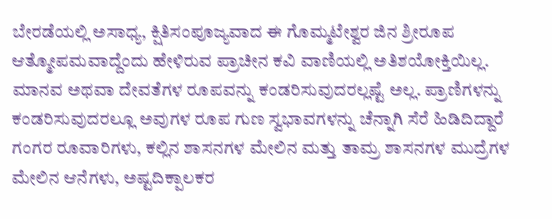ಬೇರಡೆಯಲ್ಲಿ ಅಸಾಧ್ಯ, ಕ್ಷಿತಿಸಂಪೂಜ್ಯವಾದ ಈ ಗೊಮ್ಮಟೇಶ್ವರ ಜಿನ ಶ್ರೀರೂಪ ಆತ್ಮೋಪಮವಾದ್ದೆಂದು ಹೇಳಿರುವ ಪ್ರಾಚೀನ ಕವಿ ವಾಣಿಯಲ್ಲಿ ಅತಿಶಯೋಕ್ತಿಯಿಲ್ಲ. ಮಾನವ ಅಥವಾ ದೇವತೆಗಳ ರೂಪವನ್ನು ಕಂಡರಿಸುವುದರಲ್ಲಷ್ಟೆ ಅಲ್ಲ. ಪ್ರಾಣಿಗಳನ್ನು ಕಂಡರಿಸುವುದರಲ್ಲೂ ಅವುಗಳ ರೂಪ ಗುಣ ಸ್ವಭಾವಗಳನ್ನು ಚೆನ್ನಾಗಿ ಸೆರೆ ಹಿಡಿದಿದ್ದಾರೆ ಗಂಗರ ರೂವಾರಿಗಳು, ಕಲ್ಲಿನ ಶಾಸನಗಳ ಮೇಲಿನ ಮತ್ತು ತಾಮ್ರ ಶಾಸನಗಳ ಮುದ್ರೆಗಳ ಮೇಲಿನ ಆನೆಗಳು, ಅಷ್ಟದಿಕ್ಪಾಲಕರ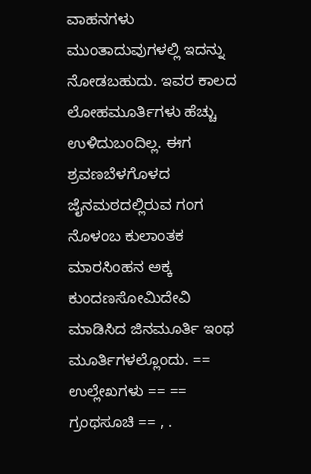ವಾಹನಗಳು ಮುಂತಾದುವುಗಳಲ್ಲಿ ಇದನ್ನು ನೋಡಬಹುದು. ಇವರ ಕಾಲದ ಲೋಹಮೂರ್ತಿಗಳು ಹೆಚ್ಚು ಉಳಿದುಬಂದಿಲ್ಲ. ಈಗ ಶ್ರವಣಬೆಳಗೊಳದ ಜೈನಮಠದಲ್ಲಿರುವ ಗಂಗ ನೊಳಂಬ ಕುಲಾಂತಕ ಮಾರಸಿಂಹನ ಅಕ್ಕ ಕುಂದಣಸೋಮಿದೇವಿ ಮಾಡಿಸಿದ ಜಿನಮೂರ್ತಿ ಇಂಥ ಮೂರ್ತಿಗಳಲ್ಲೊಂದು. == ಉಲ್ಲೇಖಗಳು == == ಗ್ರಂಥಸೂಚಿ == , .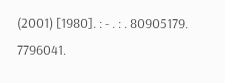(2001) [1980]. : - . : . 80905179. 7796041.